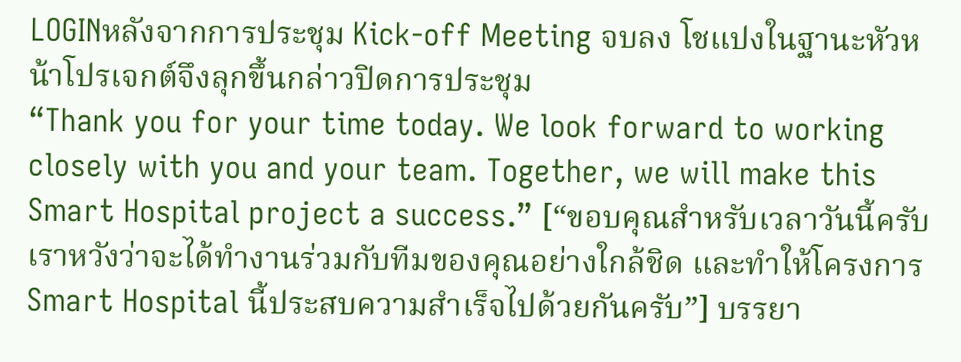LOGINหลังจากการประชุม Kick-off Meeting จบลง โชแปงในฐานะหัวหน้าโปรเจกต์จึงลุกขึ้นกล่าวปิดการประชุม
“Thank you for your time today. We look forward to working closely with you and your team. Together, we will make this Smart Hospital project a success.” [“ขอบคุณสำหรับเวลาวันนี้ครับ เราหวังว่าจะได้ทำงานร่วมกับทีมของคุณอย่างใกล้ชิด และทำให้โครงการ Smart Hospital นี้ประสบความสำเร็จไปด้วยกันครับ”] บรรยา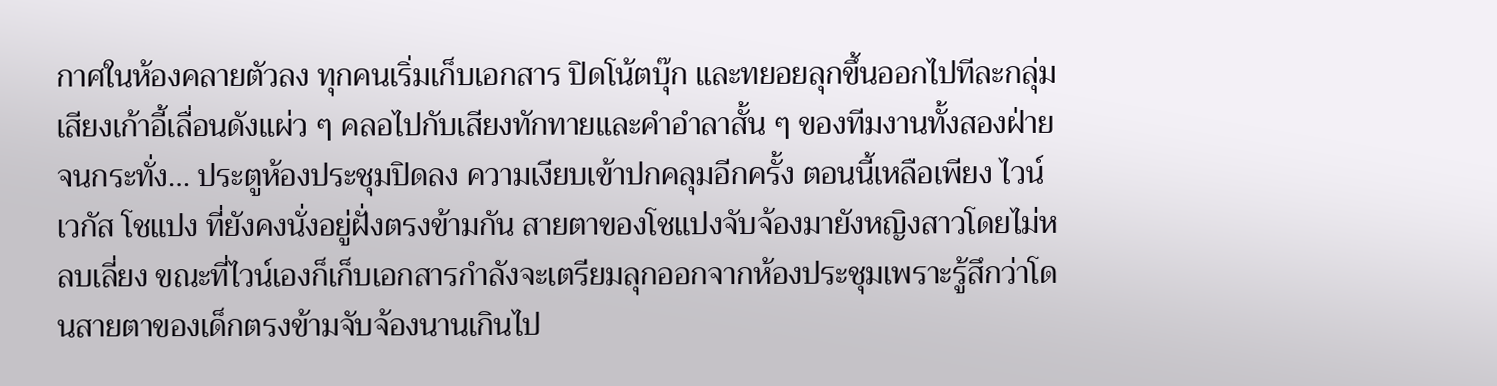กาศในห้องคลายตัวลง ทุกคนเริ่มเก็บเอกสาร ปิดโน้ตบุ๊ก และทยอยลุกขึ้นออกไปทีละกลุ่ม เสียงเก้าอี้เลื่อนดังแผ่ว ๆ คลอไปกับเสียงทักทายและคำอำลาสั้น ๆ ของทีมงานทั้งสองฝ่าย จนกระทั่ง… ประตูห้องประชุมปิดลง ความเงียบเข้าปกคลุมอีกครั้ง ตอนนี้เหลือเพียง ไวน์ เวกัส โชแปง ที่ยังคงนั่งอยู่ฝั่งตรงข้ามกัน สายตาของโชแปงจับจ้องมายังหญิงสาวโดยไม่หลบเลี่ยง ขณะที่ไวน์เองก็เก็บเอกสารกำลังจะเตรียมลุกออกจากห้องประชุมเพราะรู้สึกว่าโดนสายตาของเด็กตรงข้ามจับจ้องนานเกินไป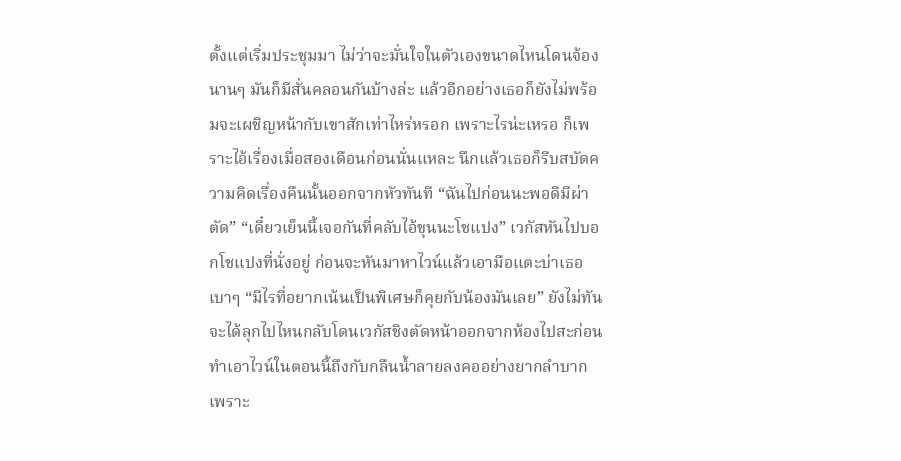ตั้งแต่เริ่มประชุมมา ไม่ว่าจะมั่นใจในตัวเองขนาดไหนโดนจ้องนานๆ มันก็มีสั่นคลอนกันบ้างล่ะ แล้วอีกอย่างเธอก็ยังไม่พร้อมจะเผชิญหน้ากับเขาสักเท่าไหร่หรอก เพราะไรน่ะเหรอ ก็เพราะไอ้เรื่องเมื่อสองเดือนก่อนนั่นแหละ นึกแล้วเธอก็รีบสบัดความคิดเรื่องคืนนั้นออกจากหัวทันที “ฉันไปก่อนนะพอดีมีผ่าตัด” “เดี๋ยวเย็นนี้เจอกันที่คลับไอ้ขุนนะโชแปง” เวกัสหันไปบอกโชแปงที่นั่งอยู่ ก่อนจะหันมาหาไวน์แล้วเอามือแตะบ่าเธอเบาๆ “มีไรที่อยากเน้นเป็นพิเศษก็คุยกับน้องมันเลย” ยังไม่ทันจะได้ลุกไปไหนกลับโดนเวกัสชิงตัดหน้าออกจากห้องไปสะก่อนทำเอาไวน์ในตอนนี้ถึงกับกลืนน้ำลายลงคออย่างยากลำบากเพราะ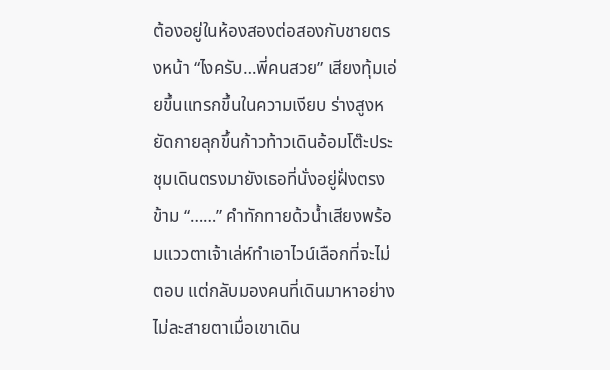ต้องอยู่ในห้องสองต่อสองกับชายตรงหน้า “ไงครับ…พี่คนสวย” เสียงทุ้มเอ่ยขึ้นแทรกขึ้นในความเงียบ ร่างสูงหยัดกายลุกขึ้นก้าวท้าวเดินอ้อมโต๊ะประชุมเดินตรงมายังเธอที่นั่งอยู่ฝั่งตรงข้าม “……” คำทักทายด้วน้ำเสียงพร้อมแววตาเจ้าเล่ห์ทำเอาไวน์เลือกที่จะไม่ตอบ แต่กลับมองคนที่เดินมาหาอย่างไม่ละสายตาเมื่อเขาเดิน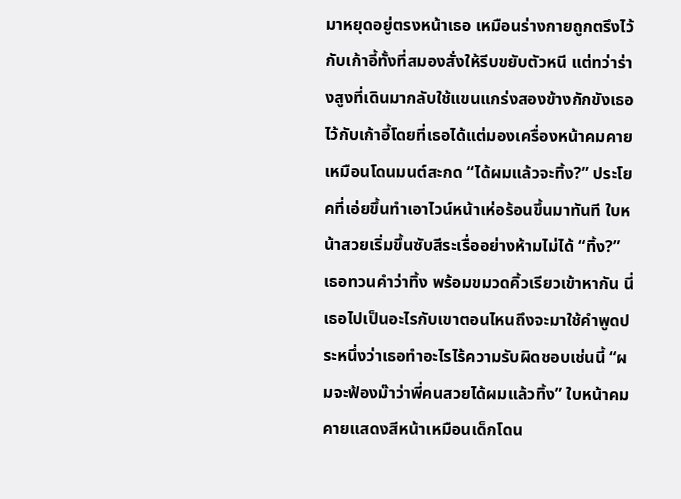มาหยุดอยู่ตรงหน้าเธอ เหมือนร่างกายถูกตรึงไว้กับเก้าอี้ทั้งที่สมองสั่งให้รีบขยับตัวหนี แต่ทว่าร่างสูงที่เดินมากลับใช้แขนแกร่งสองข้างกักขังเธอไว้กับเก้าอี้โดยที่เธอได้แต่มองเครื่องหน้าคมคายเหมือนโดนมนต์สะกด “ได้ผมแล้วจะทิ้ง?” ประโยคที่เอ่ยขึ้นทำเอาไวน์หน้าเห่อร้อนขึ้นมาทันที ใบหน้าสวยเริ่มขึ้นซับสีระเรื่ออย่างห้ามไม่ได้ “ทิ้ง?” เธอทวนคำว่าทิ้ง พร้อมขมวดคิ้วเรียวเข้าหากัน นี่เธอไปเป็นอะไรกับเขาตอนไหนถึงจะมาใช้คำพูดประหนึ่งว่าเธอทำอะไรไร้ความรับผิดชอบเช่นนี้ “ผมจะฟ้องม๊าว่าพี่คนสวยได้ผมแล้วทิ้ง” ใบหน้าคมคายแสดงสีหน้าเหมือนเด็กโดน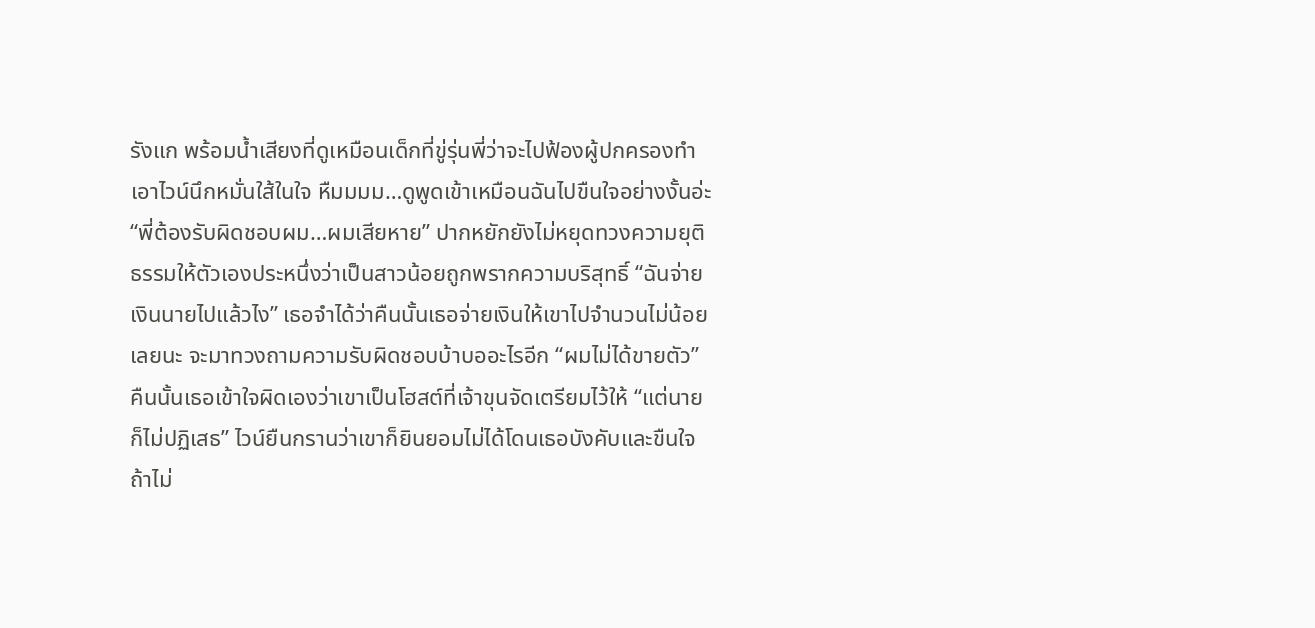รังแก พร้อมน้ำเสียงที่ดูเหมือนเด็กที่ขู่รุ่นพี่ว่าจะไปฟ้องผู้ปกครองทำเอาไวน์นึกหมั่นใส้ในใจ หืมมมม…ดูพูดเข้าเหมือนฉันไปขืนใจอย่างงั้นอ่ะ “พี่ต้องรับผิดชอบผม…ผมเสียหาย” ปากหยักยังไม่หยุดทวงความยุติธรรมให้ตัวเองประหนึ่งว่าเป็นสาวน้อยถูกพรากความบริสุทธิ์ “ฉันจ่ายเงินนายไปแล้วไง” เธอจำได้ว่าคืนนั้นเธอจ่ายเงินให้เขาไปจำนวนไม่น้อยเลยนะ จะมาทวงถามความรับผิดชอบบ้าบออะไรอีก “ผมไม่ได้ขายตัว” คืนนั้นเธอเข้าใจผิดเองว่าเขาเป็นโฮสต์ที่เจ้าขุนจัดเตรียมไว้ให้ “แต่นายก็ไม่ปฏิเสธ” ไวน์ยืนกรานว่าเขาก็ยินยอมไม่ได้โดนเธอบังคับและขืนใจ ถ้าไม่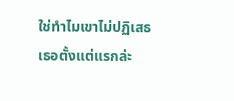ใช่ทำไมเขาไม่ปฏิเสธเธอตั้งแต่แรกล่ะ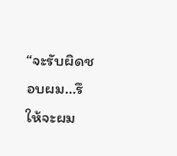“จะรับผิดชอบผม…รึให้จะผม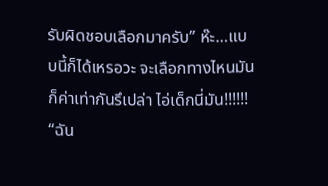รับผิดชอบเลือกมาครับ” ห๊ะ…แบบนี้ก็ได้เหรอวะ จะเลือกทางไหนมันก็ค่าเท่ากันรึเปล่า ไอ่เด็กนี่มัน!!!!!! “ฉัน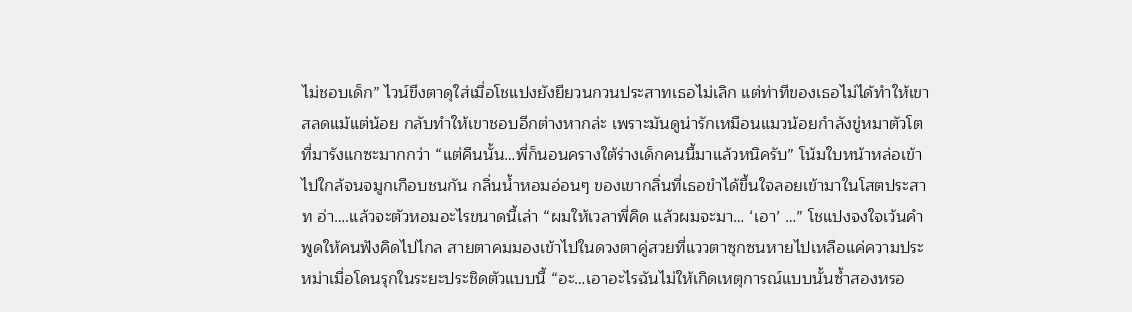ไม่ชอบเด็ก” ไวน์ขึงตาดุใส่เมื่อโชแปงยังยียวนกวนประสาทเธอไม่เลิก แต่ท่าทีของเธอไม่ได้ทำให้เขาสลดแม้แต่น้อย กลับทำให้เขาชอบอีกต่างหากล่ะ เพราะมันดูน่ารักเหมือนแมวน้อยกำลังขู่หมาตัวโตที่มารังแกซะมากกว่า “แต่คืนนั้น…พี่ก็นอนครางใต้ร่างเด็กคนนี้มาแล้วหนิครับ” โน้มใบหน้าหล่อเข้าไปใกล้จนจมูกเกือบชนกัน กลิ่นน้ำหอมอ่อนๆ ของเขากลิ่นที่เธอขำได้ขึ้นใจลอยเข้ามาในโสตประสาท อ่า….แล้วจะตัวหอมอะไรขนาดนี้เล่า “ผมให้เวลาพี่คิด แล้วผมจะมา… ‘เอา’ …” โชแปงจงใจเว้นคำพูดให้คนฟังคิดไปไกล สายตาคมมองเข้าไปในดวงตาคู่สวยที่แววตาซุกซนหายไปเหลือแค่ความประหม่าเมื่อโดนรุกในระยะประชิดตัวแบบนี้ “อะ…เอาอะไรฉันไม่ให้เกิดเหตุการณ์แบบนั้นซ้ำสองหรอ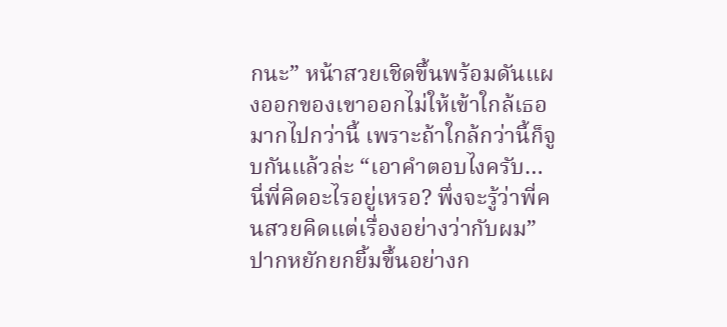กนะ” หน้าสวยเชิดขึ้นพร้อมดันแผงออกของเขาออกไม่ให้เข้าใกล้เธอมากไปกว่านี้ เพราะถ้าใกล้กว่านี้ก็จูบกันแล้วล่ะ “เอาคำตอบไงครับ…นี่พี่คิดอะไรอยู่เหรอ? พึ่งจะรู้ว่าพี่คนสวยคิดแต่เรื่องอย่างว่ากับผม” ปากหยักยกยิ้มขึ้นอย่างก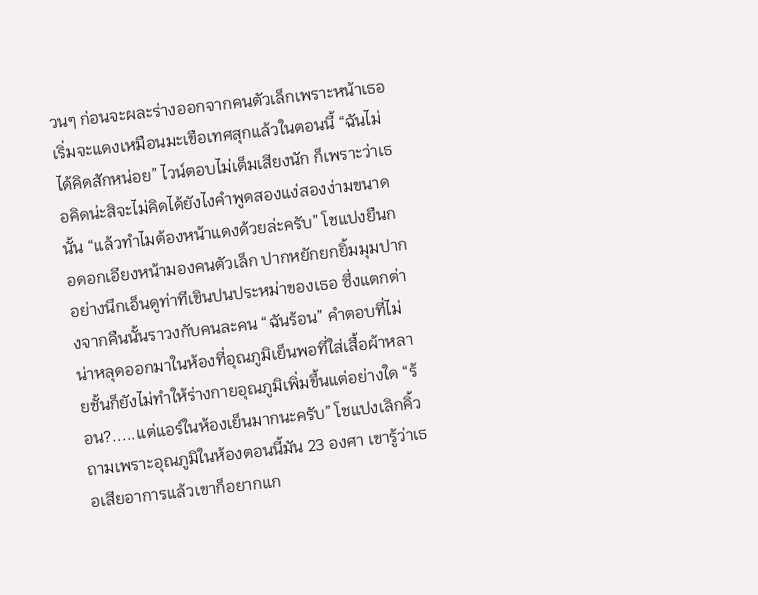วนๆ ก่อนจะผละร่างออกจากคนตัวเล็กเพราะหน้าเธอเริ่มจะแดงเหมือนมะเขือเทศสุกแล้วในตอนนี้ “ฉันไม่ได้คิดสักหน่อย” ไวน์ตอบไม่เต็มเสียงนัก ก็เพราะว่าเธอคิดน่ะสิจะไม่คิดได้ยังไงคำพูดสองแง่สองง่ามขนาดนั้น “แล้วทำไมต้องหน้าแดงด้วยล่ะครับ” โชแปงยืนกอดอกเอียงหน้ามองคนตัวเล็ก ปากหยักยกยิ้มมุมปากอย่างนึกเอ็นดูท่าทีเขินปนประหม่าของเธอ ซึ่งแตกต่างจากคืนนั้นราวงกับคนละคน “ฉันร้อน” คำตอบที่ไม่น่าหลุดออกมาในห้องที่อุณภูมิเย็นพอที่ใส่เสื้อผ้าหลายชั้นก็ยังไม่ทำให้ร่างกายอุณภูมิเพิ่มขึ้นแต่อย่างใด “ร้อน?.....แต่แอร์ในห้องเย็นมากนะครับ” โชแปงเลิกคิ้วถามเพราะอุณภูมิในห้องตอนนี้มัน 23 องศา เขารู้ว่าเธอเสียอาการแล้วเขาก็อยากแก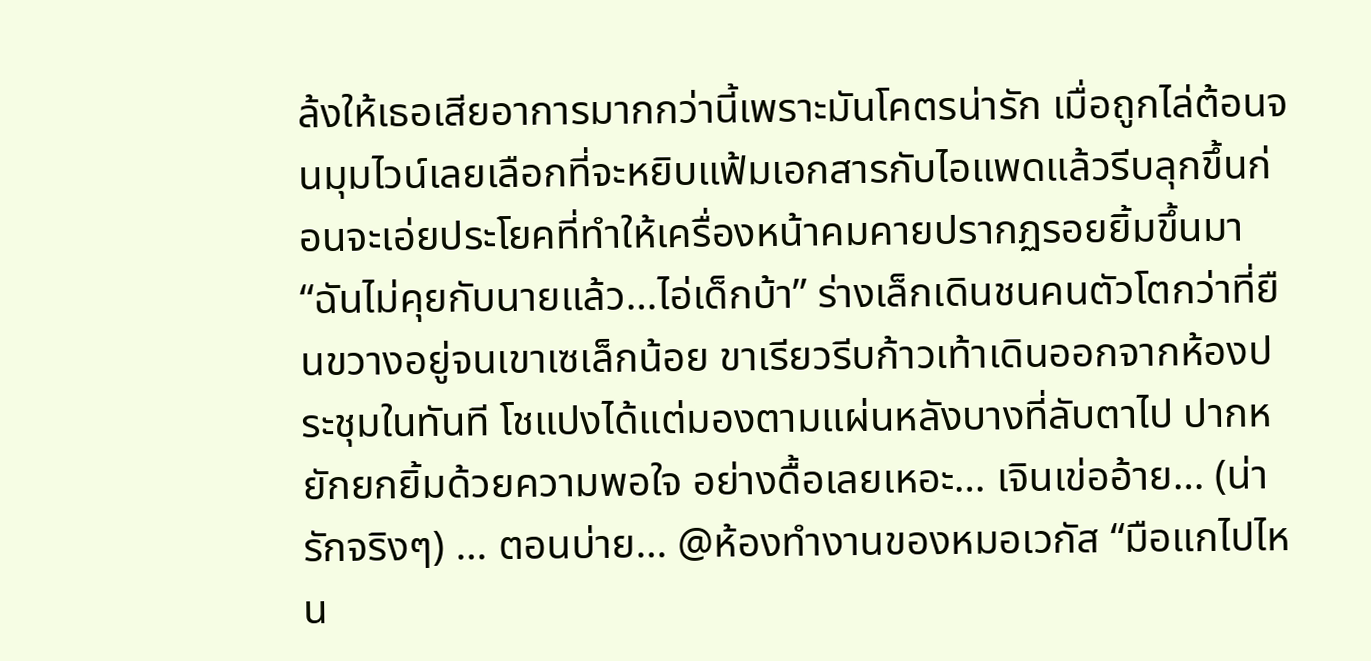ล้งให้เธอเสียอาการมากกว่านี้เพราะมันโคตรน่ารัก เมื่อถูกไล่ต้อนจนมุมไวน์เลยเลือกที่จะหยิบแฟ้มเอกสารกับไอแพดแล้วรีบลุกขึ้นก่อนจะเอ่ยประโยคที่ทำให้เครื่องหน้าคมคายปรากฏรอยยิ้มขึ้นมา “ฉันไม่คุยกับนายแล้ว…ไอ่เด็กบ้า” ร่างเล็กเดินชนคนตัวโตกว่าที่ยืนขวางอยู่จนเขาเซเล็กน้อย ขาเรียวรีบก้าวเท้าเดินออกจากห้องประชุมในทันที โชแปงได้แต่มองตามแผ่นหลังบางที่ลับตาไป ปากหยักยกยิ้มด้วยความพอใจ อย่างดื้อเลยเหอะ… เจินเข่ออ้าย… (น่ารักจริงๆ) … ตอนบ่าย… @ห้องทำงานของหมอเวกัส “มือแกไปไหน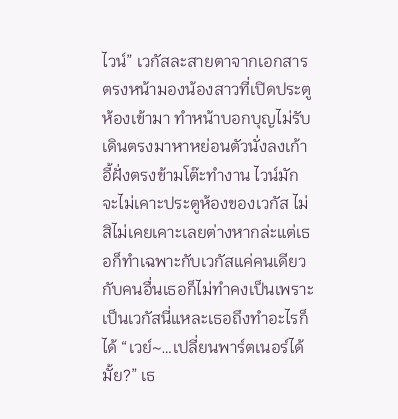ไวน์” เวกัสละสายตาจากเอกสารตรงหน้ามองน้องสาวที่เปิดประตูห้องเข้ามา ทำหน้าบอกบุญไม่รับเดินตรงมาหาหย่อนตัวนั่งลงเก้าอี้ฝั่งตรงข้ามโต๊ะทำงาน ไวน์มักจะไม่เคาะประตูห้องของเวกัส ไม่สิไม่เคยเคาะเลยต่างหากล่ะแต่เธอก็ทำเฉพาะกับเวกัสแค่คนเดียวกับคนอื่นเธอก็ไม่ทำคงเป็นเพราะเป็นเวกัสนี่แหละเธอถึงทำอะไรก็ได้ “เวย์~…เปลี่ยนพาร์ตเนอร์ได้มั้ย?” เธ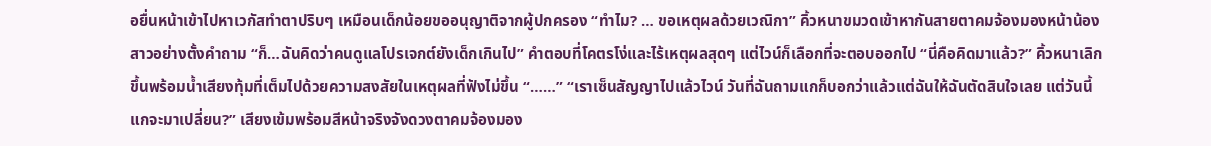อยื่นหน้าเข้าไปหาเวกัสทำตาปริบๆ เหมือนเด็กน้อยขออนุญาติจากผู้ปกครอง “ทำไม? … ขอเหตุผลด้วยเวณิกา” คิ้วหนาขมวดเข้าหากันสายตาคมจ้องมองหน้าน้องสาวอย่างตั้งคำถาม “ก็…ฉันคิดว่าคนดูแลโปรเจกต์ยังเด็กเกินไป” คำตอบที่โคตรโง่และไร้เหตุผลสุดๆ แต่ไวน์ก็เลือกที่จะตอบออกไป “นี่คือคิดมาแล้ว?” คิ้วหนาเลิกขึ้นพร้อมน้ำเสียงทุ้มที่เต็มไปด้วยความสงสัยในเหตุผลที่ฟังไม่ขึ้น “……” “เราเซ็นสัญญาไปแล้วไวน์ วันที่ฉันถามแกก็บอกว่าแล้วแต่ฉันให้ฉันตัดสินใจเลย แต่วันนี้แกจะมาเปลี่ยน?” เสียงเข้มพร้อมสีหน้าจริงจังดวงตาคมจ้องมอง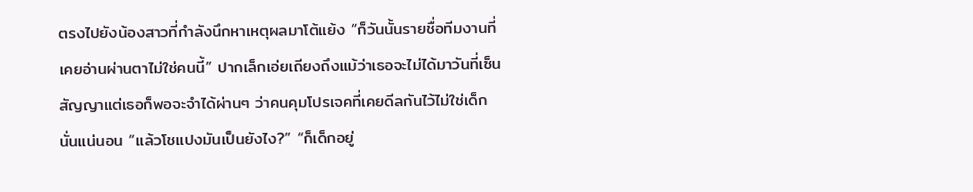ตรงไปยังน้องสาวที่กำลังนึกหาเหตุผลมาโต้แย้ง “ก็วันนั้นรายชื่อทีมงานที่เคยอ่านผ่านตาไม่ใช่คนนี้” ปากเล็กเอ่ยเถียงถึงแม้ว่าเธอจะไม่ได้มาวันที่เซ็นสัญญาแต่เธอก็พอจะจำได้ผ่านๆ ว่าคนคุมโปรเจคที่เคยดีลกันไว้ไม่ใช่เด็กนั่นแน่นอน “แล้วโชแปงมันเป็นยังไง?” “ก็เด็กอยู่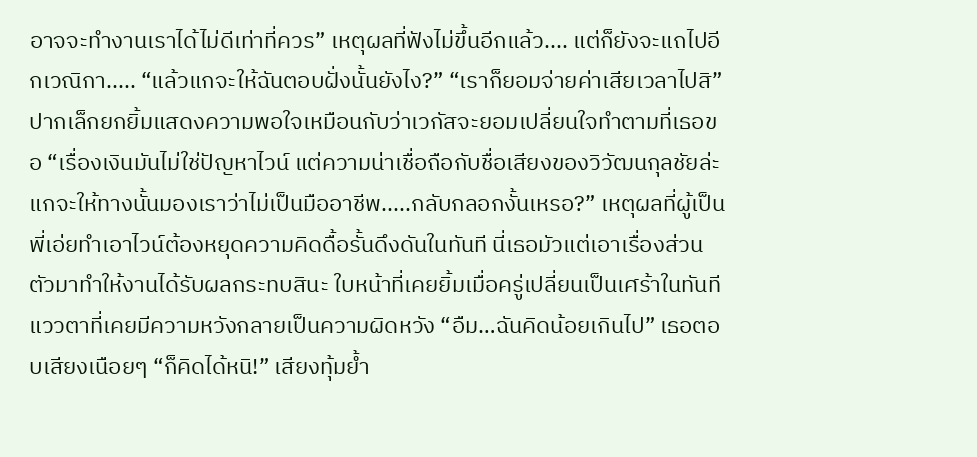อาจจะทำงานเราได้ไม่ดีเท่าที่ควร” เหตุผลที่ฟังไม่ขึ้นอีกแล้ว.... แต่ก็ยังจะแถไปอีกเวณิกา..... “แล้วแกจะให้ฉันตอบฝั่งนั้นยังไง?” “เราก็ยอมจ่ายค่าเสียเวลาไปสิ” ปากเล็กยกยิ้มแสดงความพอใจเหมือนกับว่าเวกัสจะยอมเปลี่ยนใจทำตามที่เธอขอ “เรื่องเงินมันไม่ใช่ปัญหาไวน์ แต่ความน่าเชื่อถือกับชื่อเสียงของวิวัฒนกุลชัยล่ะ แกจะให้ทางนั้นมองเราว่าไม่เป็นมืออาชีพ.....กลับกลอกงั้นเหรอ?” เหตุผลที่ผู้เป็นพี่เอ่ยทำเอาไวน์ต้องหยุดความคิดดื้อรั้นดึงดันในทันที นี่เธอมัวแต่เอาเรื่องส่วนตัวมาทำให้งานได้รับผลกระทบสินะ ใบหน้าที่เคยยิ้มเมื่อครู่เปลี่ยนเป็นเศร้าในทันทีแววตาที่เคยมีความหวังกลายเป็นความผิดหวัง “อืม…ฉันคิดน้อยเกินไป” เธอตอบเสียงเนือยๆ “ก็คิดได้หนิ!” เสียงทุ้มย้ำ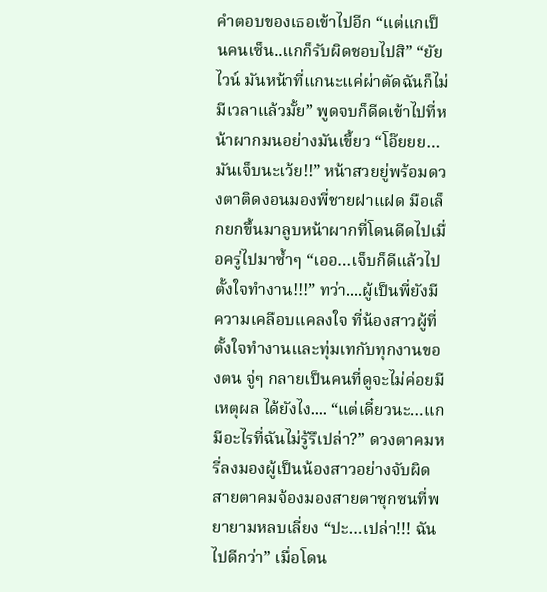คำตอบของเธอเข้าไปอีก “แต่แกเป็นคนเซ็น..แกก็รับผิดชอบไปสิ” “ยัยไวน์ มันหน้าที่แกนะแค่ผ่าตัดฉันก็ไม่มีเวลาแล้วมั้ย” พูดจบก็ดีดเข้าไปที่หน้าผากมนอย่างมันเขี้ยว “โอ๊ยยย…มันเจ็บนะเว้ย!!” หน้าสวยยู่พร้อมดวงตาติดงอนมองพี่ชายฝาแฝด มือเล็กยกขึ้นมาลูบหน้าผากที่โดนดีดไปเมื่อครู่ไปมาซ้ำๆ “เออ…เจ็บก็ดีแล้วไปตั้งใจทำงาน!!!” ทว่า....ผู้เป็นพี่ยังมีความเคลือบแคลงใจ ที่น้องสาวผู้ที่ตั้งใจทำงานและทุ่มเทกับทุกงานของตน จู่ๆ กลายเป็นคนที่ดูจะไม่ค่อยมีเหตุผล ได้ยังไง.... “แต่เดี๋ยวนะ…แกมีอะไรที่ฉันไม่รู้รึเปล่า?” ดวงตาคมหรี่ลงมองผู้เป็นน้องสาวอย่างจับผิด สายตาคมจ้องมองสายตาซุกซนที่พยายามหลบเลี่ยง “ปะ…เปล่า!!! ฉันไปดีกว่า” เมื่อโดน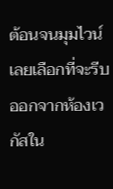ต้อนจนมุมไวน์เลยเลือกที่จะรีบออกจากห้องเวกัสใน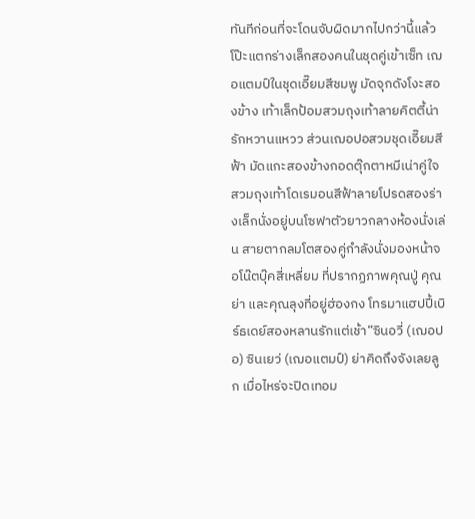ทันทีก่อนที่จะโดนจับผิดมากไปกว่านี้แล้วโป๊ะแตกร่างเล็กสองคนในชุดคู่เข้าเซ็ท เฌอแตมป์ในชุดเอี๊ยมสีชมพู มัดจุกดังโงะสองข้าง เท้าเล็กป้อมสวมถุงเท้าลายคิตตี้น่ารักหวานแหวว ส่วนเฌอปอสวมชุดเอี๊ยมสีฟ้า มัดแกะสองข้างกอดตุ๊กตาหมีเน่าคู่ใจ สวมถุงเท้าโดเรมอนสีฟ้าลายโปรดสองร่างเล็กนั่งอยู่บนโซฟาตัวยาวกลางห้องนั่งเล่น สายตากลมโตสองคู่กำลังนั่งมองหน้าจอโน๊ตบุ๊คสี่เหลี่ยม ที่ปรากฏภาพคุณปู่ คุณย่า และคุณลุงที่อยู่ฮ่องกง โทรมาแฮปปี้เบิร์ธเดย์สองหลานรักแต่เช้า“ซินอวี่ (เฌอปอ) ซินเยว่ (เฌอแตมป์) ย่าคิดถึงจังเลยลูก เมื่อไหร่จะปิดเทอม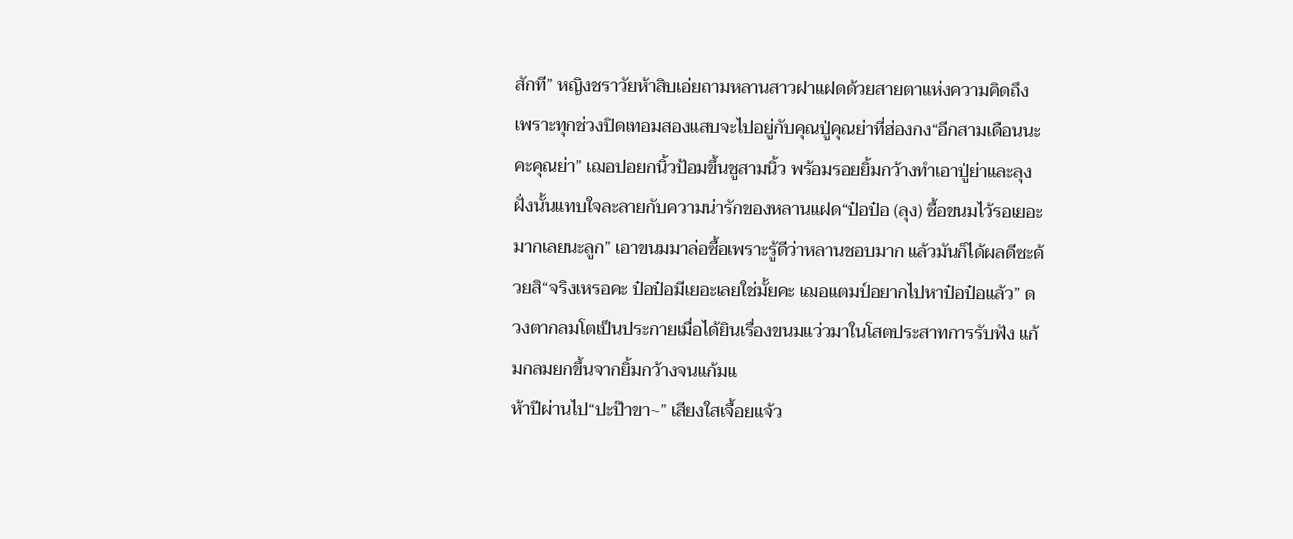สักที” หญิงชราวัยห้าสิบเอ่ยถามหลานสาวฝาแฝดด้วยสายตาแห่งความคิดถึง เพราะทุกช่วงปิดเทอมสองแสบจะไปอยู่กับคุณปู่คุณย่าที่ฮ่องกง“อีกสามเดือนนะคะคุณย่า” เฌอปอยกนิ้วป้อมขึ้นชูสามนิ้ว พร้อมรอยยิ้มกว้างทำเอาปู่ย่าและลุงฝั่งนั้นแทบใจละลายกับความน่ารักของหลานแฝด“ป๋อป๋อ (ลุง) ซื้อขนมไว้รอเยอะมากเลยนะลูก” เอาขนมมาล่อซื้อเพราะรู้ดีว่าหลานชอบมาก แล้วมันก็ได้ผลดีซะด้วยสิ“จริงเหรอคะ ป๋อป๋อมีเยอะเลยใช่มั้ยคะ เฌอแตมป์อยากไปหาป๋อป๋อแล้ว” ดวงตากลมโตเป็นประกายเมื่อได้ยินเรื่องขนมแว่วมาในโสตประสาทการรับฟัง แก้มกลมยกขึ้นจากยิ้มกว้างจนแก้มแ
ห้าปีผ่านไป“ปะป๊าขา~” เสียงใสเจื้อยแจ้ว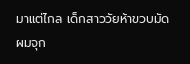มาแต่ไกล เด็กสาววัยห้าขวบมัดผมจุก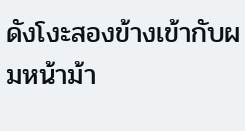ดังโงะสองข้างเข้ากับผมหน้าม้า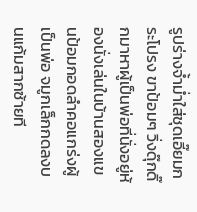รูปร่างจ้ำม่ำใส่ชุดเอี๊ยมกระโปรง ขาป้อมๆ วิ่งดุ๊กดิ๊กมาหาผู้เป็นพ่อที่นั่งอยู่ห้องนั่งเล่นในบ้านสองแขนป้อมกอดลำคอแกร่งผู้เป็นพ่อ จมูกเล็กกดลงบนแก้มสากซ้ายที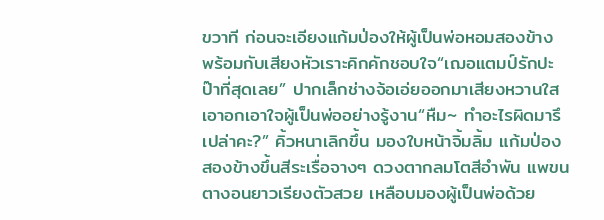ขวาที ก่อนจะเอียงแก้มป่องให้ผู้เป็นพ่อหอมสองข้าง พร้อมกับเสียงหัวเราะคิกคักชอบใจ“เฌอแตมป์รักปะป๊าที่สุดเลย” ปากเล็กช่างจ้อเอ่ยออกมาเสียงหวานใส เอาอกเอาใจผู้เป็นพ่ออย่างรู้งาน“หืม~ ทำอะไรผิดมารึเปล่าคะ?” คิ้วหนาเลิกขึ้น มองใบหน้าจิ้มลิ้ม แก้มป่องสองข้างขึ้นสีระเรื่อจางๆ ดวงตากลมโตสีอำพัน แพขนตางอนยาวเรียงตัวสวย เหลือบมองผู้เป็นพ่อด้วย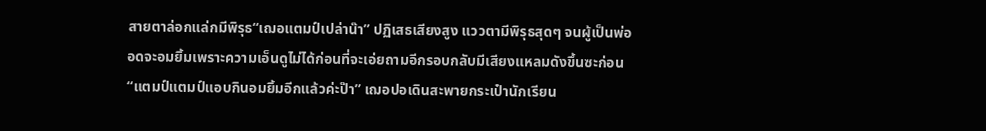สายตาล่อกแล่กมีพิรุธ“เฌอแตมป์เปล่าน๊า” ปฏิเสธเสียงสูง แววตามีพิรุธสุดๆ จนผู้เป็นพ่ออดจะอมยิ้มเพราะความเอ็นดูไม่ได้ก่อนที่จะเอ่ยถามอีกรอบกลับมีเสียงแหลมดังขึ้นซะก่อน“แตมป์แตมป์แอบกินอมยิ้มอีกแล้วค่ะป๊า” เฌอปอเดินสะพายกระเป๋านักเรียน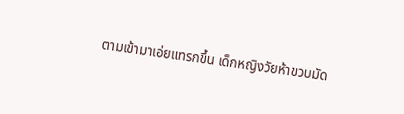ตามเข้ามาเอ่ยแทรกขึ้น เด็กหญิงวัยห้าขวบมัด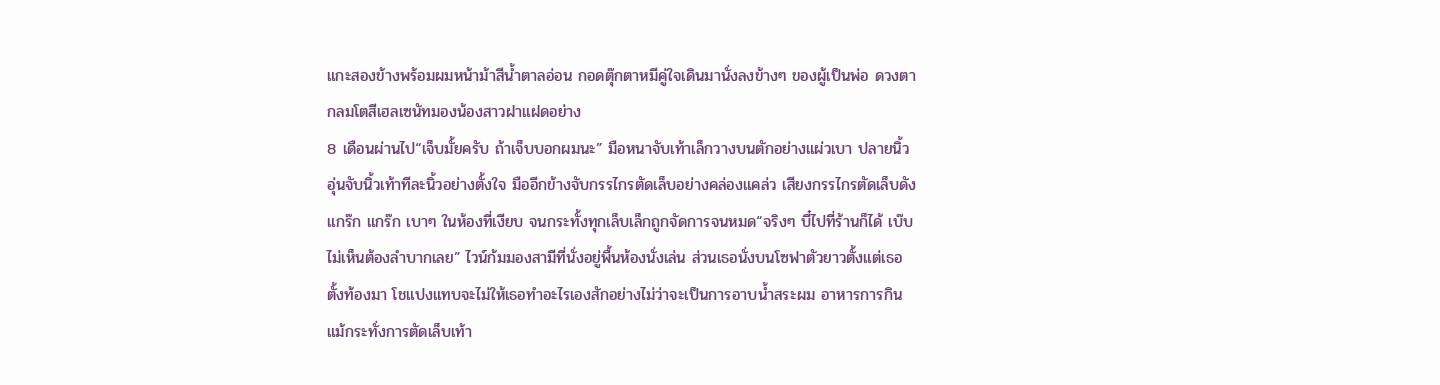แกะสองข้างพร้อมผมหน้าม้าสีน้ำตาลอ่อน กอดตุ๊กตาหมีคู่ใจเดินมานั่งลงข้างๆ ของผู้เป็นพ่อ ดวงตากลมโตสีเฮลเซนัทมองน้องสาวฝาแฝดอย่าง
8 เดือนผ่านไป“เจ็บมั้ยครับ ถ้าเจ็บบอกผมนะ” มือหนาจับเท้าเล็กวางบนตักอย่างแผ่วเบา ปลายนิ้วอุ่นจับนิ้วเท้าทีละนิ้วอย่างตั้งใจ มืออีกข้างจับกรรไกรตัดเล็บอย่างคล่องแคล่ว เสียงกรรไกรตัดเล็บดัง แกร๊ก แกร๊ก เบาๆ ในห้องที่เงียบ จนกระทั้งทุกเล็บเล็กถูกจัดการจนหมด“จริงๆ บี๋ไปที่ร้านก็ได้ เบ๊บไม่เห็นต้องลำบากเลย” ไวน์ก้มมองสามีที่นั่งอยู่พื้นห้องนั่งเล่น ส่วนเธอนั่งบนโซฟาตัวยาวตั้งแต่เธอตั้งท้องมา โชแปงแทบจะไม่ให้เธอทำอะไรเองสักอย่างไม่ว่าจะเป็นการอาบน้ำสระผม อาหารการกิน แม้กระทั่งการตัดเล็บเท้า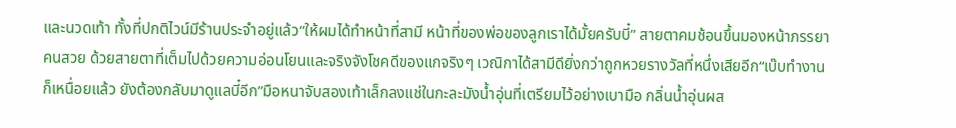และนวดเท้า ทั้งที่ปกติไวน์มีร้านประจำอยู่แล้ว“ให้ผมได้ทำหน้าที่สามี หน้าที่ของพ่อของลูกเราได้มั้ยครับบี๋” สายตาคมช้อนขึ้นมองหน้าภรรยาคนสวย ด้วยสายตาที่เต็มไปด้วยความอ่อนโยนและจริงจังโชคดีของแกจริงๆ เวณิกาได้สามีดียิ่งกว่าถูกหวยรางวัลที่หนึ่งเสียอีก“เบ๊บทำงานก็เหนื่อยแล้ว ยังต้องกลับมาดูแลบี๋อีก”มือหนาจับสองเท้าเล็กลงแช่ในกะละมังน้ำอุ่นที่เตรียมไว้อย่างเบามือ กลิ่นน้ำอุ่นผส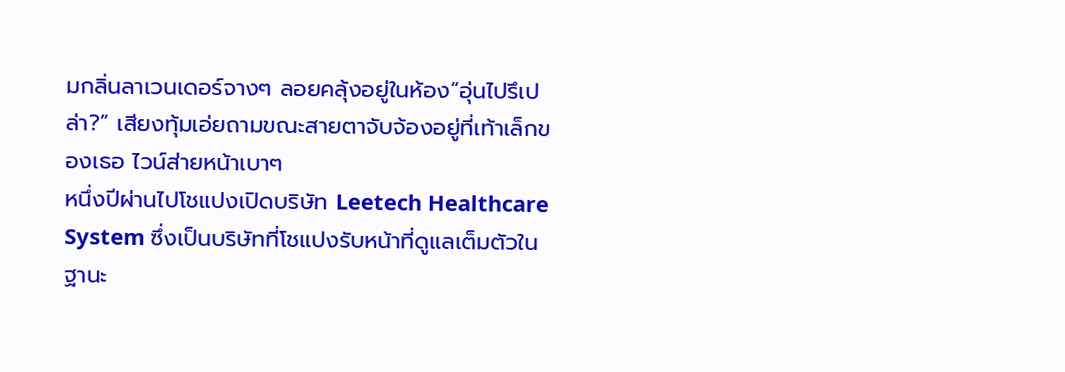มกลิ่นลาเวนเดอร์จางๆ ลอยคลุ้งอยู่ในห้อง“อุ่นไปรึเปล่า?” เสียงทุ้มเอ่ยถามขณะสายตาจับจ้องอยู่ที่เท้าเล็กของเธอ ไวน์ส่ายหน้าเบาๆ
หนึ่งปีผ่านไปโชแปงเปิดบริษัท Leetech Healthcare System ซึ่งเป็นบริษัทที่โชแปงรับหน้าที่ดูแลเต็มตัวในฐานะ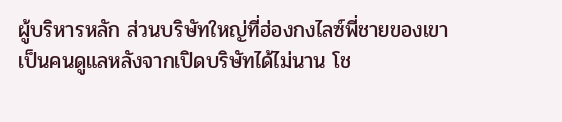ผู้บริหารหลัก ส่วนบริษัทใหญ่ที่ฮ่องกงไลซ์พี่ชายของเขาเป็นคนดูแลหลังจากเปิดบริษัทได้ไม่นาน โช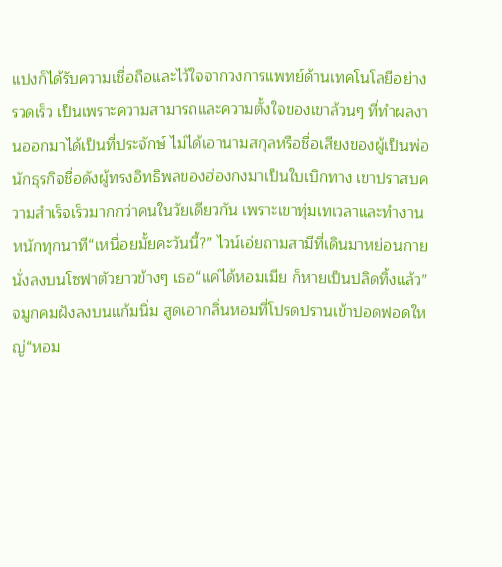แปงก็ได้รับความเชื่อถือและไว้ใจจากวงการแพทย์ด้านเทคโนโลยีอย่างรวดเร็ว เป็นเพราะความสามารถและความตั้งใจของเขาล้วนๆ ที่ทำผลงานออกมาได้เป็นที่ประจักษ์ ไม่ได้เอานามสกุลหรือชื่อเสียงของผู้เป็นพ่อ นักธุรกิจชื่อดังผู้ทรงอิทธิพลของฮ่องกงมาเป็นใบเบิกทาง เขาปราสบความสำเร็จเร็วมากกว่าคนในวัยเดียวกัน เพราะเขาทุ่มเทเวลาและทำงานหนักทุกนาที“เหนื่อยมั้ยคะวันนี้?” ไวน์เอ่ยถามสามีที่เดินมาหย่อนกายนั่งลงบนโซฟาตัวยาวข้างๆ เธอ“แค่ได้หอมเมีย ก็หายเป็นปลิดทิ้งแล้ว” จมูกคมฝังลงบนแก้มนิ่ม สูดเอากลิ่นหอมที่โปรดปรานเข้าปอดฟอดใหญ่“หอม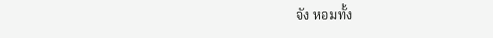จัง หอมทั้ง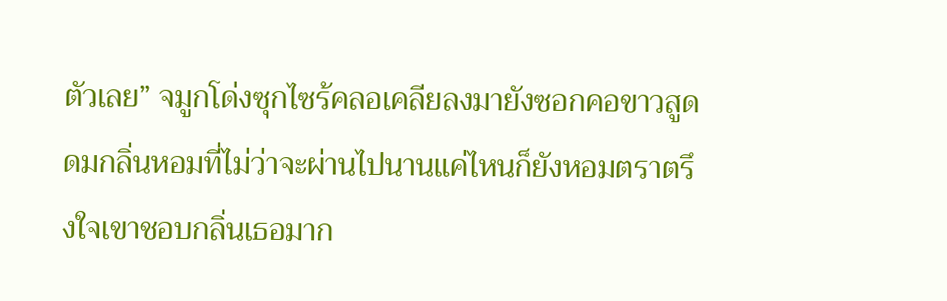ตัวเลย” จมูกโด่งซุกไซร้คลอเคลียลงมายังซอกคอขาวสูดดมกลิ่นหอมที่ไม่ว่าจะผ่านไปนานแค่ไหนก็ยังหอมตราตรึงใจเขาชอบกลิ่นเธอมาก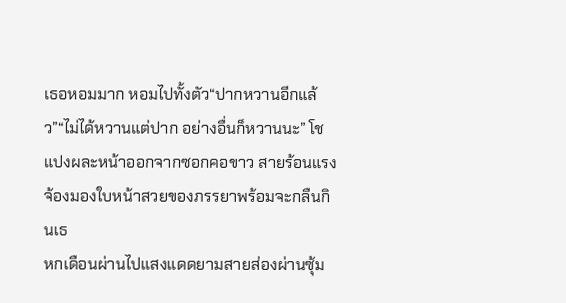เธอหอมมาก หอมไปทั้งตัว“ปากหวานอีกแล้ว”“ไม่ได้หวานแต่ปาก อย่างอื่นก็หวานนะ” โชแปงผละหน้าออกจากซอกคอขาว สายร้อนแรงจ้องมองใบหน้าสวยของภรรยาพร้อมจะกลืนกินเธ
หกเดือนผ่านไปแสงแดดยามสายส่องผ่านซุ้ม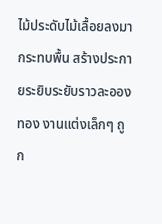ไม้ประดับไม้เลื้อยลงมากระทบพื้น สร้างประกายระยิบระยับราวละอองทอง งานแต่งเล็กๆ ถูก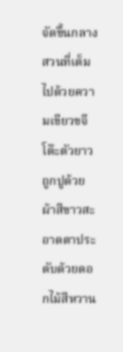จัดขึ้นกลางสวนที่เต็มไปด้วยความเขียวขจี โต๊ะตัวยาวถูกปูด้วยผ้าสีขาวสะอาดตาประดับด้วยดอกไม้สีหวาน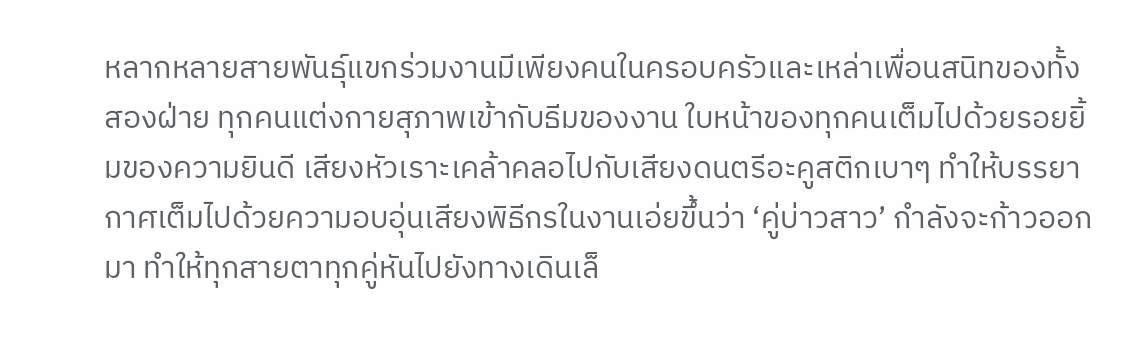หลากหลายสายพันธุ์แขกร่วมงานมีเพียงคนในครอบครัวและเหล่าเพื่อนสนิทของทั้งสองฝ่าย ทุกคนแต่งกายสุภาพเข้ากับธีมของงาน ใบหน้าของทุกคนเต็มไปด้วยรอยยิ้มของความยินดี เสียงหัวเราะเคล้าคลอไปกับเสียงดนตรีอะคูสติกเบาๆ ทำให้บรรยากาศเต็มไปด้วยความอบอุ่นเสียงพิธีกรในงานเอ่ยขึ้นว่า ‘คู่บ่าวสาว’ กำลังจะก้าวออกมา ทำให้ทุกสายตาทุกคู่หันไปยังทางเดินเล็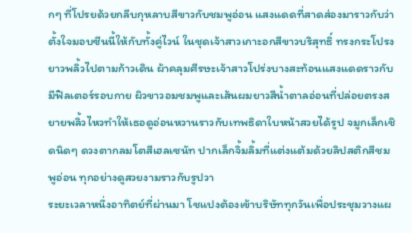กๆ ที่โปรยด้วยกลีบกุหลาบสีขาวกับชมพูอ่อน แสงแดดที่สาดส่องมาราวกับว่าตั้งใจมอบซีนนี้ให้กับทั้งคู่ไวน์ ในชุดเจ้าสาวเกาะอกสีขาวบริสุทธิ์ ทรงกระโปรงยาวพลิ้วไปตามก้าวเดิน ผ้าคลุมศีรษะเจ้าสาวโปร่งบางสะท้อนแสงแดดราวกับมีฟิลเตอร์รอบกาย ผิวขาวอมชมพูและเส้นผมยาวสีน้ำตาลอ่อนที่ปล่อยตรงสยายพลิ้วไหวทำให้เธอดูอ่อนหวานราวกับเทพธิดาใบหน้าสวยได้รูป จมูกเล็กเชิดนิดๆ ดวงตากลมโตสีเฮลเซนัท ปากเล็กจิ้มลิ้มที่แต่งแต้มด้วยลิปสติกสีชมพูอ่อน ทุกอย่างดูสวยงามราวกับรูปวา
ระยะเวลาหนึ่งอาทิตย์ที่ผ่านมา โชแปงต้องเข้าบริษัททุกวันเพื่อประชุมวางแผ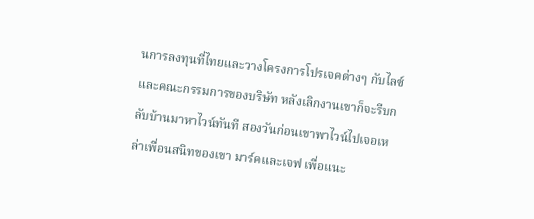นการลงทุนที่ไทยและวางโครงการโปรเจคต่างๆ กับไลซ์และคณะกรรมการของบริษัท หลังเลิกงานเขาก็จะรีบกลับบ้านมาหาไวน์ทันที สองวันก่อนเขาพาไวน์ไปเจอเหล่าเพื่อนสนิทของเขา มาร์คและเจฟ เพื่อแนะ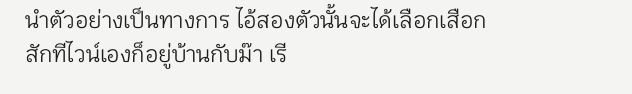นำตัวอย่างเป็นทางการ ไอ้สองตัวนั้นจะได้เลือกเสือกสักทีไวน์เองก็อยู่บ้านกับม๊า เรี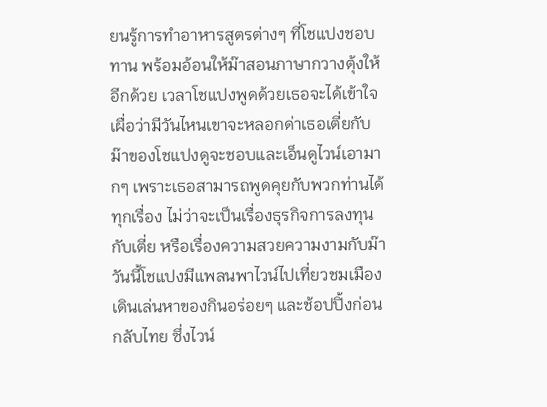ยนรู้การทำอาหารสูตรต่างๆ ที่โชแปงชอบทาน พร้อมอ้อนให้ม๊าสอนภาษากวางตุ้งให้อีกด้วย เวลาโชแปงพูดด้วยเธอจะได้เข้าใจ เผื่อว่ามีวันไหนเขาจะหลอกด่าเธอเตี่ยกับม๊าของโชแปงดูจะชอบและเอ็นดูไวน์เอามากๆ เพราะเธอสามารถพูดคุยกับพวกท่านได้ทุกเรื่อง ไม่ว่าจะเป็นเรื่องธุรกิจการลงทุนกับเตี่ย หรือเรื่องความสวยความงามกับม๊าวันนี้โชแปงมีแพลนพาไวน์ไปเที่ยวชมเมือง เดินเล่นหาของกินอร่อยๆ และช้อปปิ้งก่อนกลับไทย ซึ่งไวน์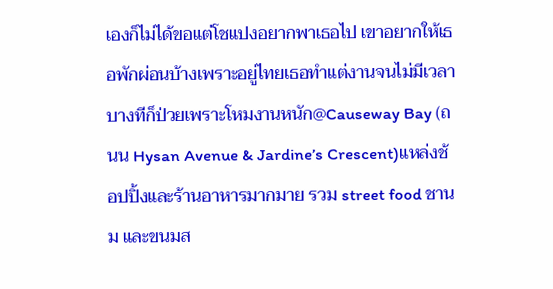เองก็ไม่ได้ขอแต่โชแปงอยากพาเธอไป เขาอยากให้เธอพักผ่อนบ้างเพราะอยู่ไทยเธอทำแต่งานจนไม่มีเวลา บางทีก็ป่วยเพราะโหมงานหนัก@Causeway Bay (ถนน Hysan Avenue & Jardine’s Crescent)แหล่งช้อปปิ้งและร้านอาหารมากมาย รวม street food ชานม และขนมส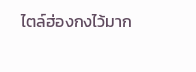ไตล์ฮ่องกงไว้มาก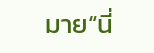มาย“นี่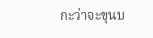กะว่าจะขุนบ